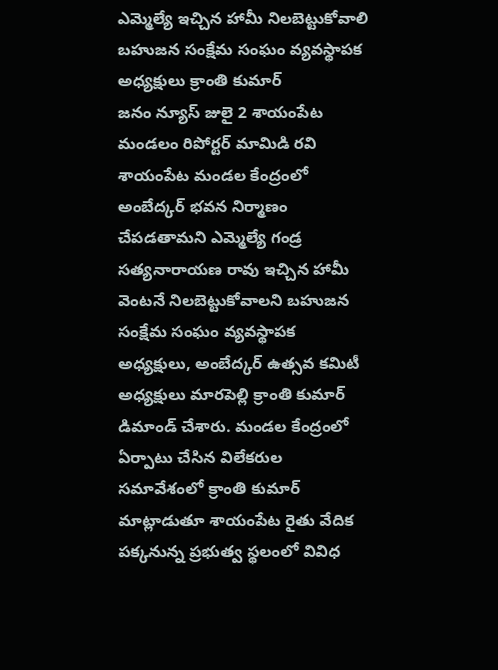ఎమ్మెల్యే ఇచ్చిన హామీ నిలబెట్టుకోవాలి బహుజన సంక్షేమ సంఘం వ్యవస్థాపక అధ్యక్షులు క్రాంతి కుమార్
జనం న్యూస్ జులై 2 శాయంపేట మండలం రిపోర్టర్ మామిడి రవి శాయంపేట మండల కేంద్రంలో అంబేద్కర్ భవన నిర్మాణం చేపడతామని ఎమ్మెల్యే గండ్ర సత్యనారాయణ రావు ఇచ్చిన హామీ వెంటనే నిలబెట్టుకోవాలని బహుజన సంక్షేమ సంఘం వ్యవస్థాపక అధ్యక్షులు, అంబేద్కర్ ఉత్సవ కమిటీ అధ్యక్షులు మారపెల్లి క్రాంతి కుమార్ డిమాండ్ చేశారు. మండల కేంద్రంలో ఏర్పాటు చేసిన విలేకరుల సమావేశంలో క్రాంతి కుమార్ మాట్లాడుతూ శాయంపేట రైతు వేదిక పక్కనున్న ప్రభుత్వ స్థలంలో వివిధ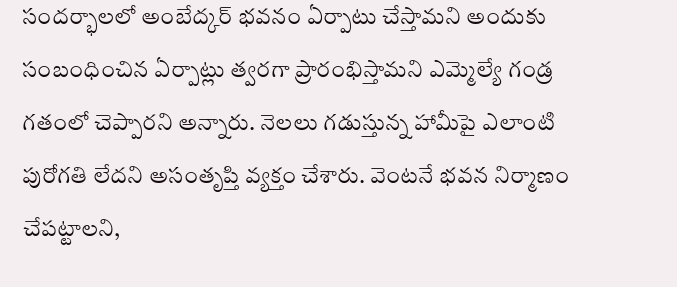సందర్భాలలో అంబేద్కర్ భవనం ఏర్పాటు చేస్తామని అందుకు సంబంధించిన ఏర్పాట్లు త్వరగా ప్రారంభిస్తామని ఎమ్మెల్యే గండ్ర గతంలో చెప్పారని అన్నారు. నెలలు గడుస్తున్న హామీపై ఎలాంటి పురోగతి లేదని అసంతృప్తి వ్యక్తం చేశారు. వెంటనే భవన నిర్మాణం చేపట్టాలని,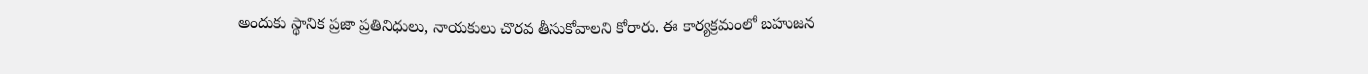అందుకు స్థానిక ప్రజా ప్రతినిధులు, నాయకులు చొరవ తీసుకోవాలని కోరారు. ఈ కార్యక్రమంలో బహుజన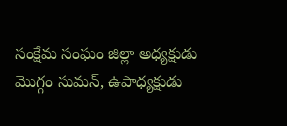సంక్షేమ సంఘం జిల్లా అధ్యక్షుడు మొగ్గం సుమన్, ఉపాధ్యక్షుడు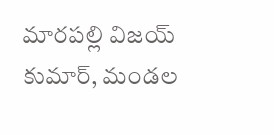మారపల్లి విజయ్ కుమార్, మండల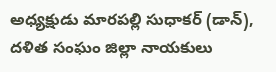అధ్యక్షుడు మారపల్లి సుధాకర్ (డాన్), దళిత సంఘం జిల్లా నాయకులు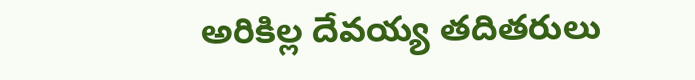అరికిల్ల దేవయ్య తదితరులు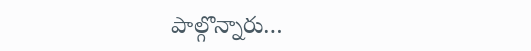పాల్గొన్నారు…